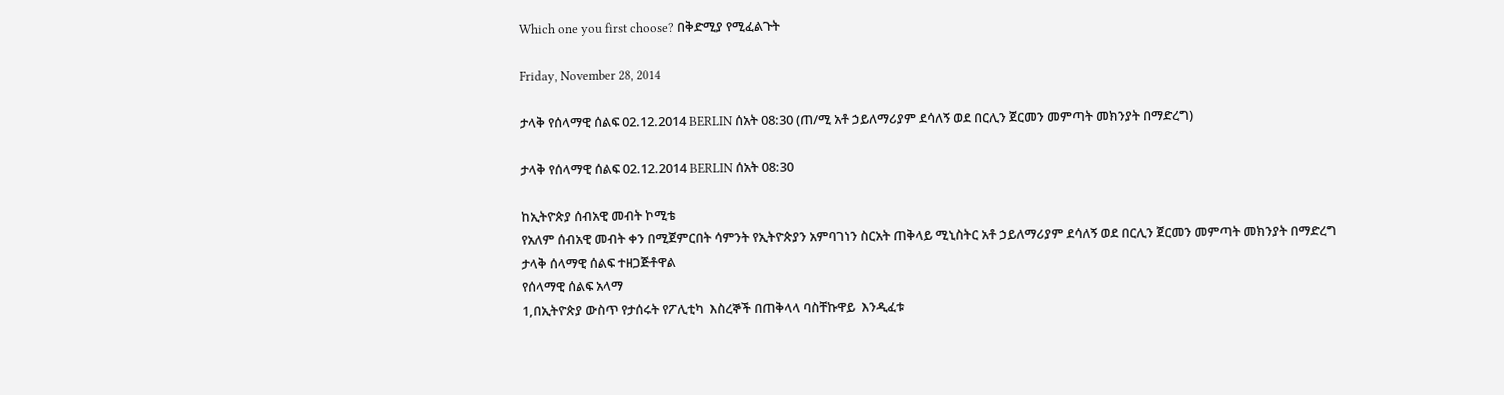Which one you first choose? በቅድሚያ የሚፈልጉት

Friday, November 28, 2014

ታላቅ የሰላማዊ ሰልፍ 02.12.2014 BERLIN ሰአት 08:30 (ጠ/ሚ አቶ ኃይለማሪያም ደሳለኝ ወደ በርሊን ጀርመን መምጣት መክንያት በማድረግ)

ታላቅ የሰላማዊ ሰልፍ 02.12.2014 BERLIN ሰአት 08:30

ከኢትዮጵያ ሰብአዊ መብት ኮሚቴ
የአለም ሰብአዊ መብት ቀን በሚጀምርበት ሳምንት የኢትዮጵያን አምባገነን ስርአት ጠቅላይ ሚኒስትር አቶ ኃይለማሪያም ደሳለኝ ወደ በርሊን ጀርመን መምጣት መክንያት በማድረግ
ታላቅ ሰላማዊ ሰልፍ ተዘጋጅቶዋል
የሰላማዊ ሰልፍ አላማ
1,በኢትዮጵያ ውስጥ የታሰሩት የፖሊቲካ  እስረኞች በጠቅላላ ባስቸኩዋይ  እንዲፈቱ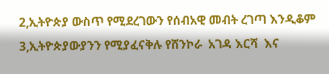2,ኢትዮጵያ ውስጥ የሚደረገውን የሰብአዊ መብት ረገጣ እንዲቆም
3,ኢትዮጵያውያንን የሚያፈናቅሉ የሸንኮራ  አገዳ እርሻ  እና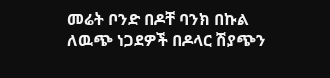መሬት ቦንድ በዶቸ ባንክ በኩል ለዉጭ ነጋደዎች በዶላር ሽያጭን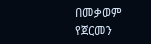በመቃወም የጀርመን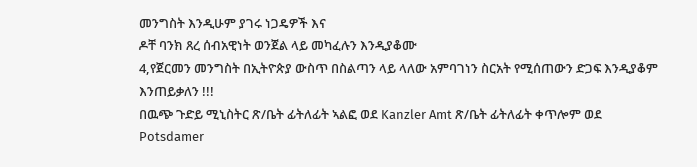መንግስት እንዲሁም ያገሩ ነጋዴዎች እና
ዶቸ ባንክ ጸረ ሰብአዊነት ወንጀል ላይ መካፈሉን እንዲያቆሙ
4,የጀርመን መንግስት በኢትዮጵያ ውስጥ በስልጣን ላይ ላለው አምባገነን ስርአት የሚሰጠውን ድጋፍ እንዲያቆም
እንጠይቃለን !!!
በዉጭ ጉድይ ሚኒስትር ጽ/ቤት ፊትለፊት ኣልፎ ወደ Kanzler Amt ጽ/ቤት ፊትለፊት ቀጥሎም ወደ
Potsdamer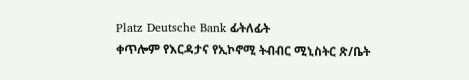Platz Deutsche Bank ፊትለፊት
ቀጥሎም የእርዳታና የኢኮኖሚ ትብብር ሚኒስትር ጽ/ቤት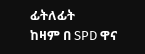ፊትለፊት
ከዛም በ SPD ዋና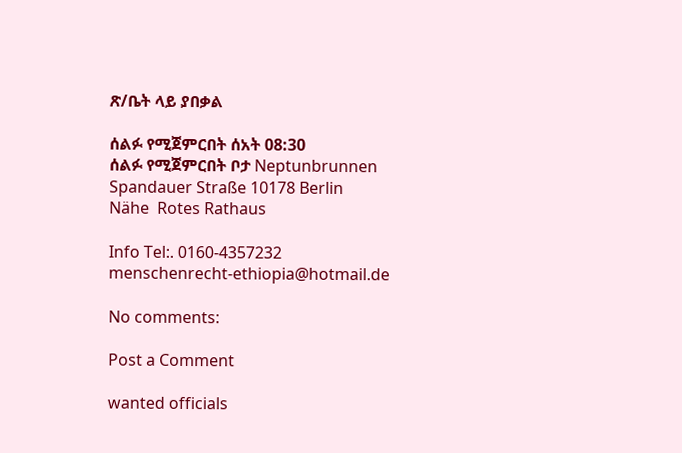ጽ/ቤት ላይ ያበቃል

ሰልፉ የሚጀምርበት ሰአት 08:30
ሰልፉ የሚጀምርበት ቦታ Neptunbrunnen
Spandauer Straße 10178 Berlin
Nähe  Rotes Rathaus

Info Tel:. 0160-4357232
menschenrecht-ethiopia@hotmail.de

No comments:

Post a Comment

wanted officials